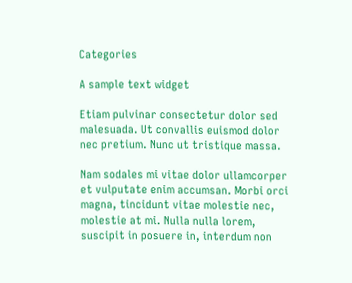Categories

A sample text widget

Etiam pulvinar consectetur dolor sed malesuada. Ut convallis euismod dolor nec pretium. Nunc ut tristique massa.

Nam sodales mi vitae dolor ullamcorper et vulputate enim accumsan. Morbi orci magna, tincidunt vitae molestie nec, molestie at mi. Nulla nulla lorem, suscipit in posuere in, interdum non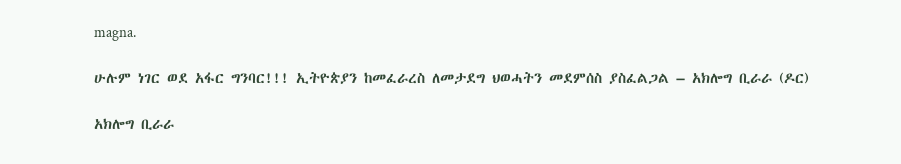magna.

ሁሉም ነገር ወደ አፋር ግንባር!!! ኢትዮጵያን ከመፈራረስ ለመታደግ ህወሓትን መደምሰስ ያስፈልጋል – አክሎግ ቢራራ (ዶር)

አክሎግ ቢራራ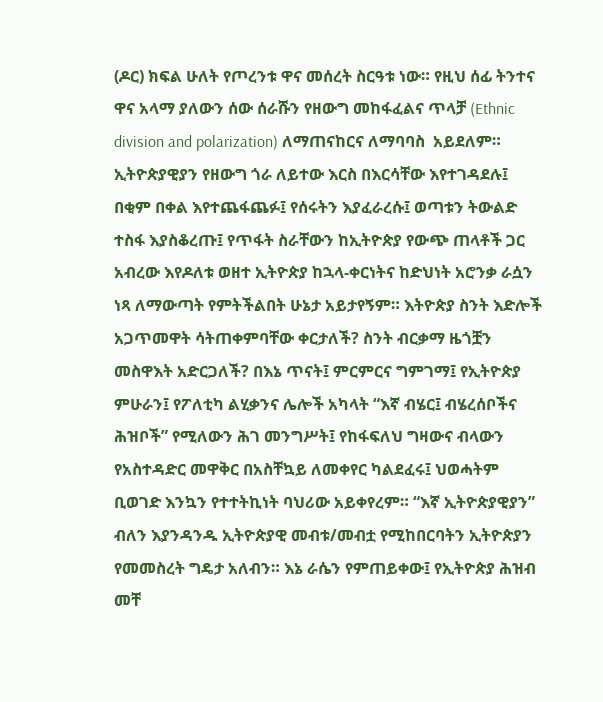(ዶር) ክፍል ሁለት የጦረንቱ ዋና መሰረት ስርዓቱ ነው። የዚህ ሰፊ ትንተና ዋና አላማ ያለውን ሰው ሰራሹን የዘውግ መከፋፈልና ጥላቻ (Ethnic division and polarization) ለማጠናከርና ለማባባስ  አይደለም። ኢትዮጵያዊያን የዘውግ ጎራ ለይተው እርስ በእርሳቸው እየተገዳደሉ፤ በቂም በቀል እየተጨፋጨፉ፤ የሰሩትን እያፈራረሱ፤ ወጣቱን ትውልድ ተስፋ እያስቆረጡ፤ የጥፋት ስራቸውን ከኢትዮጵያ የውጭ ጠላቶች ጋር አብረው እየዶለቱ ወዘተ ኢትዮጵያ ከኋላ-ቀርነትና ከድህነት አሮንቃ ራሷን ነጻ ለማውጣት የምትችልበት ሁኔታ አይታየኝም። እትዮጵያ ስንት እድሎች አጋጥመዋት ሳትጠቀምባቸው ቀርታለች? ስንት ብርቃማ ዜጎቿን መስዋእት አድርጋለች? በእኔ ጥናት፤ ምርምርና ግምገማ፤ የኢትዮጵያ ምሁራን፤ የፖለቲካ ልሂቃንና ሌሎች አካላት “እኛ ብሄር፤ ብሄረሰቦችና ሕዝቦች” የሚለውን ሕገ መንግሥት፤ የከፋፍለህ ግዛውና ብላውን የአስተዳድር መዋቅር በአስቸኳይ ለመቀየር ካልደፈሩ፤ ህወሓትም ቢወገድ እንኳን የተተትኪነት ባህሪው አይቀየረም። “እኛ ኢትዮጵያዊያን”  ብለን እያንዳንዱ ኢትዮጵያዊ መብቱ/መብቷ የሚከበርባትን ኢትዮጵያን የመመስረት ግዴታ አለብን። እኔ ራሴን የምጠይቀው፤ የኢትዮጵያ ሕዝብ መቸ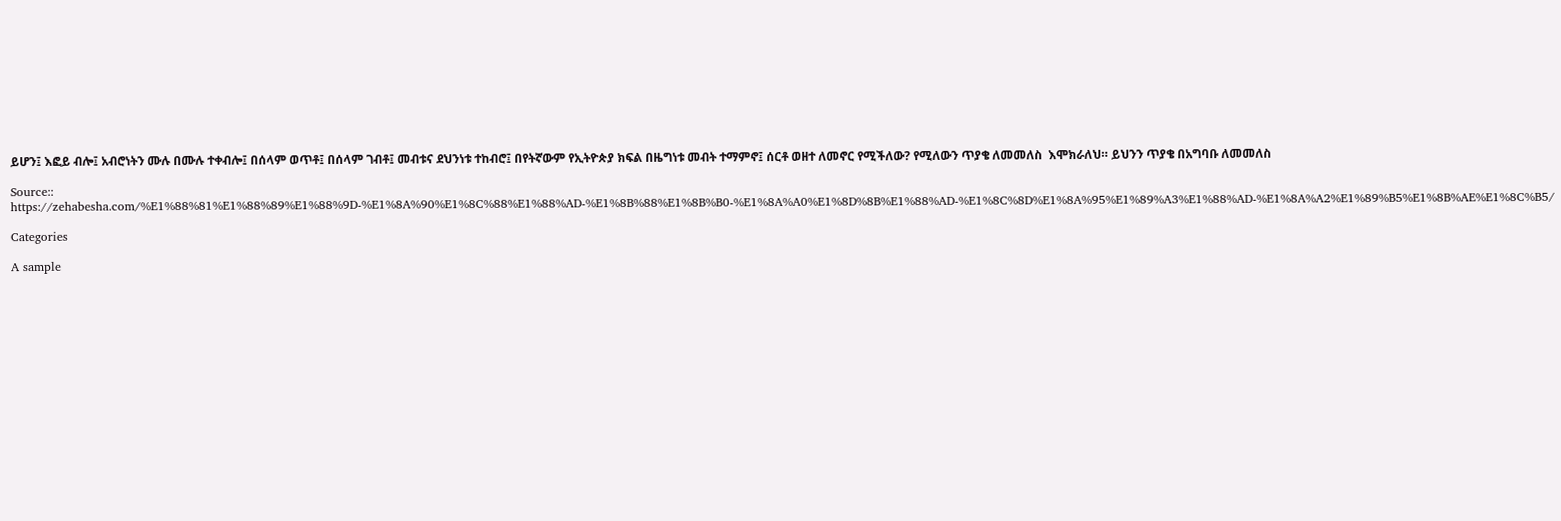ይሆን፤ እፎይ ብሎ፤ አብሮነትን ሙሉ በሙሉ ተቀብሎ፤ በሰላም ወጥቶ፤ በሰላም ገብቶ፤ መብቱና ደህንነቱ ተከብሮ፤ በየትኛውም የኢትዮጵያ ክፍል በዜግነቱ መብት ተማምኖ፤ ሰርቶ ወዘተ ለመኖር የሚችለው? የሚለውን ጥያቄ ለመመለስ  እሞክራለህ። ይህንን ጥያቄ በአግባቡ ለመመለስ

Source:: https://zehabesha.com/%E1%88%81%E1%88%89%E1%88%9D-%E1%8A%90%E1%8C%88%E1%88%AD-%E1%8B%88%E1%8B%B0-%E1%8A%A0%E1%8D%8B%E1%88%AD-%E1%8C%8D%E1%8A%95%E1%89%A3%E1%88%AD-%E1%8A%A2%E1%89%B5%E1%8B%AE%E1%8C%B5/

Categories

A sample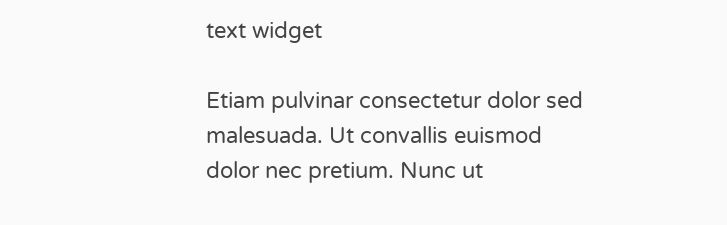text widget

Etiam pulvinar consectetur dolor sed malesuada. Ut convallis euismod dolor nec pretium. Nunc ut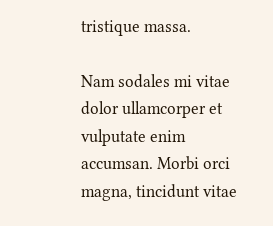tristique massa.

Nam sodales mi vitae dolor ullamcorper et vulputate enim accumsan. Morbi orci magna, tincidunt vitae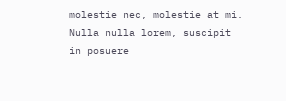molestie nec, molestie at mi. Nulla nulla lorem, suscipit in posuere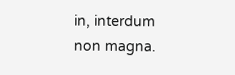in, interdum non magna.